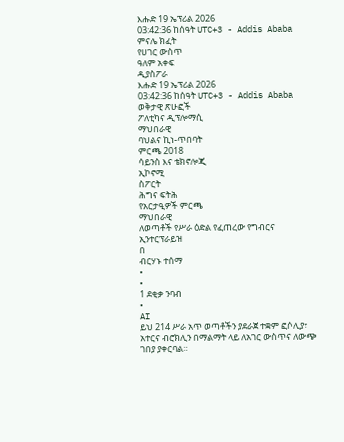እሑድ 19 ኤፕሪል 2026
03:42:36 ከሰዓት UTC+3 - Addis Ababa
ምናሌ ክፈት
የሀገር ውስጥ
ዓለም አቀፍ
ዲያስፖራ
እሑድ 19 ኤፕሪል 2026
03:42:36 ከሰዓት UTC+3 - Addis Ababa
ወቅታዊ ጽሁፎች
ፖለቲካና ዲፕሎማሲ
ማህበራዊ
ባህልና ኪነ-ጥበባት
ምርጫ 2018
ሳይንስ እና ቴክኖሎጂ
ኢኮኖሚ
ስፖርት
ሕግና ፍትሕ
የአርታዒዎች ምርጫ
ማህበራዊ
ለወጣቶች የሥራ ዕድል የፈጠረው የግብርና ኢንተርፕራይዝ
በ
ብርሃኑ ተሰማ
•
•
1 ደቂቃ ንባብ
•
AI
ይህ 214 ሥራ አጥ ወጣቶችን ያደራጀ ተቋም ፎሶሊያ፣ አተርና ብሮክሊን በማልማት ላይ ለአገር ውስጥና ለውጭ ገበያ ያቀርባል።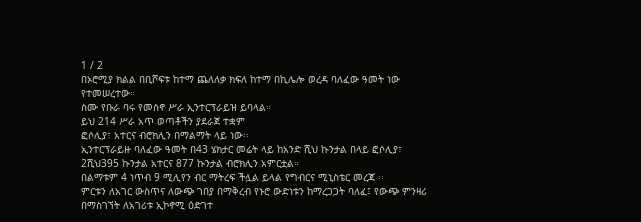1 / 2
በኦሮሚያ ክልል በቢሾፍቱ ከተማ ጨለለቃ ክፍለ ከተማ በኪሌሎ ወረዳ ባለፈው ዓመት ነው የተመሠረተው።
ስሙ የቡራ ባሩ የመስኖ ሥራ ኢንተርፕራይዝ ይባላል።
ይህ 214 ሥራ አጥ ወጣቶችን ያደራጀ ተቋም
ፎሶሊያ፣ አተርና ብሮክሊን በማልማት ላይ ነው፡፡
ኢንተርፕራይዙ ባለፈው ዓመት በ43 ሄክታር መሬት ላይ ከአንድ ሺህ ኩንታል በላይ ፎሶሊያ፣ 2ሺህ395 ኩንታል አተርና 877 ኩንታል ብሮክሊን አምርቷል።
በልማቱም 4 ነጥብ 9 ሚሊየን ብር ማትረፍ ችሏል ይላል የግብርና ሚኒስቴር መረጃ ፡፡
ምርቱን ለአገር ውስጥና ለውጭ ገበያ በማቅረብ የኑሮ ውድነቱን ከማረጋጋት ባለፈ፤ የውጭ ምንዛሪ በማስገኘት ለአገሪቱ ኢኮኖሚ ዕድገተ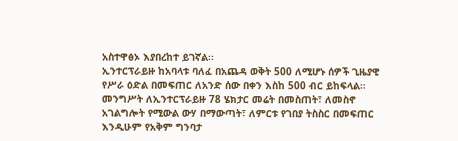አስተዋፅኦ እያበረከተ ይገኛል፡፡
ኢንተርፕራይዙ ከአባላቱ ባለፈ በአጨዳ ወቅት 500 ለሚሆኑ ሰዎች ጊዜያዊ የሥራ ዕድል በመፍጠር ለአንድ ሰው በቀን እስከ 500 ብር ይከፍላል፡፡
መንግሥት ለኢንተርፕራይዙ 78 ሄክታር መሬት በመስጠት፣ ለመስኖ አገልግሎት የሚውል ውሃ በማውጣት፣ ለምርቱ የገበያ ትስስር በመፍጠር እንዲሁም የአቅም ግንባታ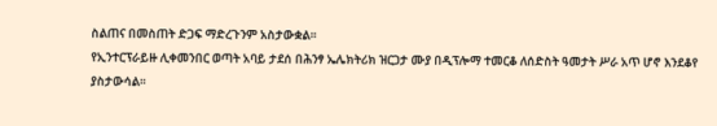ስልጠና በመስጠት ድጋፍ ማድረጉንም አስታውቋል፡፡
የኢንተርፕራይዙ ሊቀመንበር ወጣት አባይ ታደሰ በሕንፃ ኤሌክትሪክ ዝርጋታ ሙያ በዲፕሎማ ተመርቆ ለሰድስት ዓመታት ሥራ አጥ ሆኖ እንደቆየ ያስታውሳል፡፡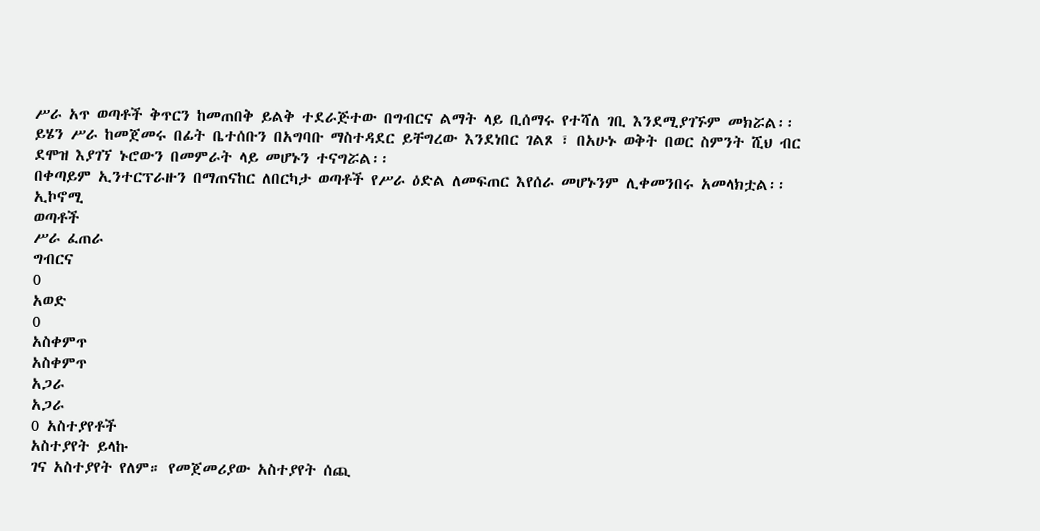ሥራ አጥ ወጣቶች ቅጥርን ከመጠበቅ ይልቅ ተደራጅተው በግብርና ልማት ላይ ቢሰማሩ የተሻለ ገቢ እንደሚያገኙም መክሯል፡፡
ይሄን ሥራ ከመጀመሩ በፊት ቤተሰቡን በአግባቡ ማስተዳደር ይቸግረው እንደነበር ገልጾ ፣ በአሁኑ ወቅት በወር ስምንት ሺህ ብር ደሞዝ እያገኘ ኑሮውን በመምራት ላይ መሆኑን ተናግሯል፡፡
በቀጣይም ኢንተርፕራዙን በማጠናከር ለበርካታ ወጣቶች የሥራ ዕድል ለመፍጠር እየሰራ መሆኑንም ሊቀመንበሩ አመላክቷል፡፡
ኢኮኖሚ
ወጣቶች
ሥራ ፈጠራ
ግብርና
0
አወድ
0
አስቀምጥ
አስቀምጥ
አጋራ
አጋራ
0 አስተያየቶች
አስተያየት ይላኩ
ገና አስተያየት የለም። የመጀመሪያው አስተያየት ሰጪ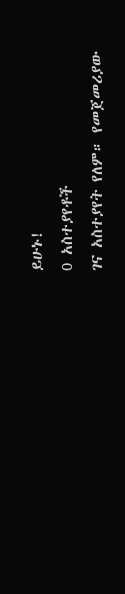ይሁኑ!
0 አስተያየቶች
ገና አስተያየት የለም። የመጀመሪያው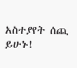አስተያየት ሰጪ ይሁኑ!